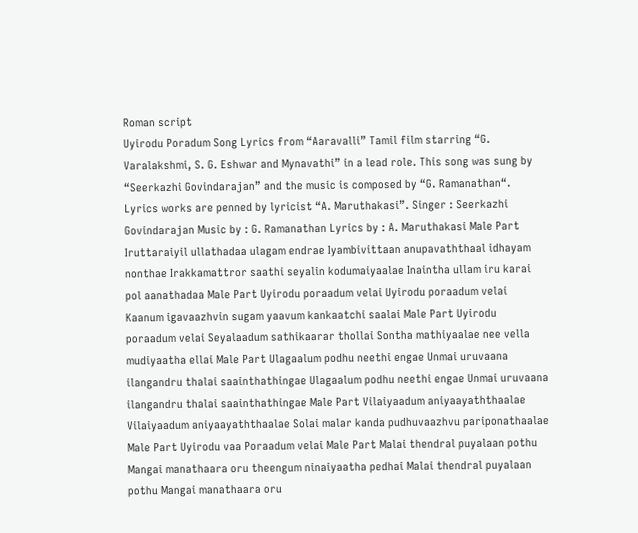Roman script
Uyirodu Poradum Song Lyrics from “Aaravalli” Tamil film starring “G. Varalakshmi, S. G. Eshwar and Mynavathi” in a lead role. This song was sung by “Seerkazhi Govindarajan” and the music is composed by “G. Ramanathan“. Lyrics works are penned by lyricist “A. Maruthakasi”. Singer : Seerkazhi Govindarajan Music by : G. Ramanathan Lyrics by : A. Maruthakasi Male Part Iruttaraiyil ullathadaa ulagam endrae Iyambivittaan anupavaththaal idhayam nonthae Irakkamattror saathi seyalin kodumaiyaalae Inaintha ullam iru karai pol aanathadaa Male Part Uyirodu poraadum velai Uyirodu poraadum velai Kaanum igavaazhvin sugam yaavum kankaatchi saalai Male Part Uyirodu poraadum velai Seyalaadum sathikaarar thollai Sontha mathiyaalae nee vella mudiyaatha ellai Male Part Ulagaalum podhu neethi engae Unmai uruvaana ilangandru thalai saainthathingae Ulagaalum podhu neethi engae Unmai uruvaana ilangandru thalai saainthathingae Male Part Vilaiyaadum aniyaayaththaalae Vilaiyaadum aniyaayaththaalae Solai malar kanda pudhuvaazhvu pariponathaalae Male Part Uyirodu vaa Poraadum velai Male Part Malai thendral puyalaan pothu Mangai manathaara oru theengum ninaiyaatha pedhai Malai thendral puyalaan pothu Mangai manathaara oru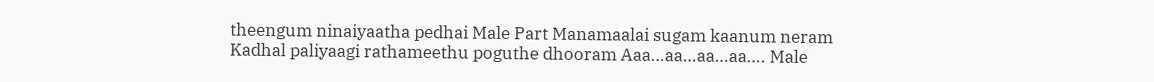theengum ninaiyaatha pedhai Male Part Manamaalai sugam kaanum neram Kadhal paliyaagi rathameethu poguthe dhooram Aaa…aa…aa…aa…. Male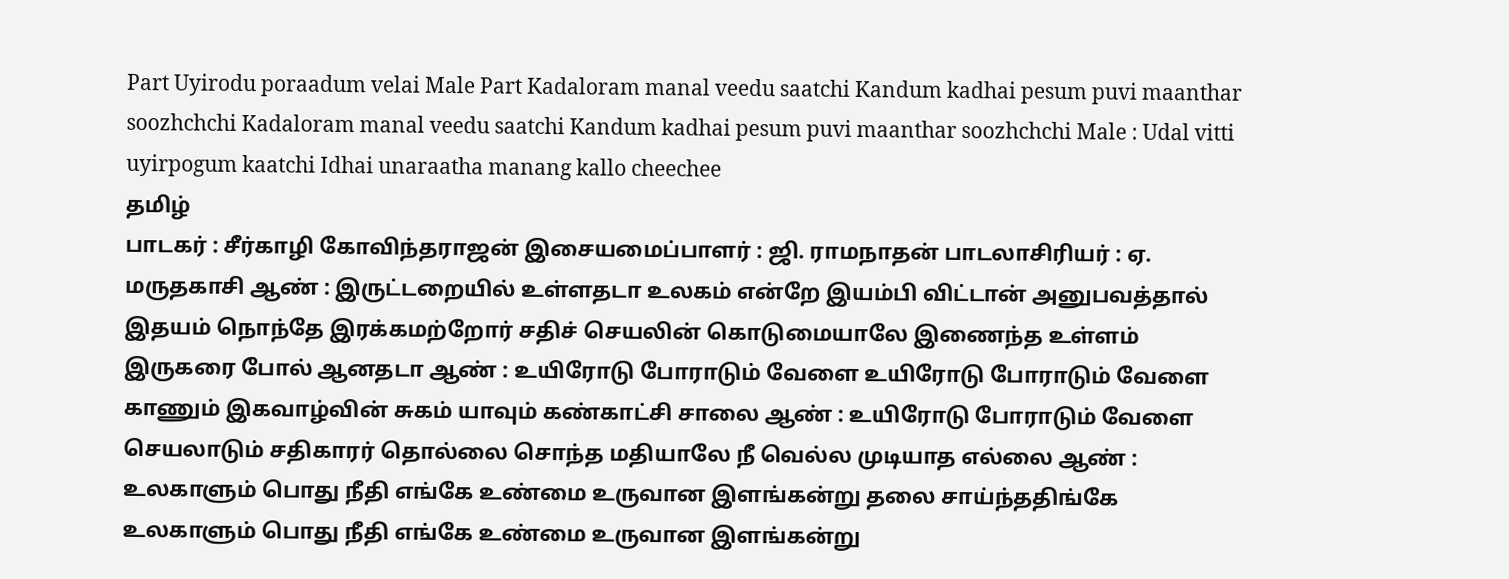Part Uyirodu poraadum velai Male Part Kadaloram manal veedu saatchi Kandum kadhai pesum puvi maanthar soozhchchi Kadaloram manal veedu saatchi Kandum kadhai pesum puvi maanthar soozhchchi Male : Udal vitti uyirpogum kaatchi Idhai unaraatha manang kallo cheechee
தமிழ்
பாடகர் : சீர்காழி கோவிந்தராஜன் இசையமைப்பாளர் : ஜி. ராமநாதன் பாடலாசிரியர் : ஏ. மருதகாசி ஆண் : இருட்டறையில் உள்ளதடா உலகம் என்றே இயம்பி விட்டான் அனுபவத்தால் இதயம் நொந்தே இரக்கமற்றோர் சதிச் செயலின் கொடுமையாலே இணைந்த உள்ளம் இருகரை போல் ஆனதடா ஆண் : உயிரோடு போராடும் வேளை உயிரோடு போராடும் வேளை காணும் இகவாழ்வின் சுகம் யாவும் கண்காட்சி சாலை ஆண் : உயிரோடு போராடும் வேளை செயலாடும் சதிகாரர் தொல்லை சொந்த மதியாலே நீ வெல்ல முடியாத எல்லை ஆண் : உலகாளும் பொது நீதி எங்கே உண்மை உருவான இளங்கன்று தலை சாய்ந்ததிங்கே உலகாளும் பொது நீதி எங்கே உண்மை உருவான இளங்கன்று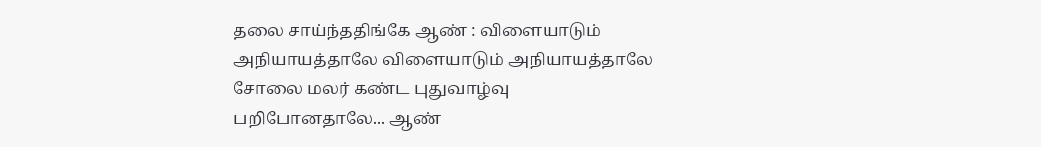தலை சாய்ந்ததிங்கே ஆண் : விளையாடும் அநியாயத்தாலே விளையாடும் அநியாயத்தாலே சோலை மலர் கண்ட புதுவாழ்வு பறிபோனதாலே... ஆண்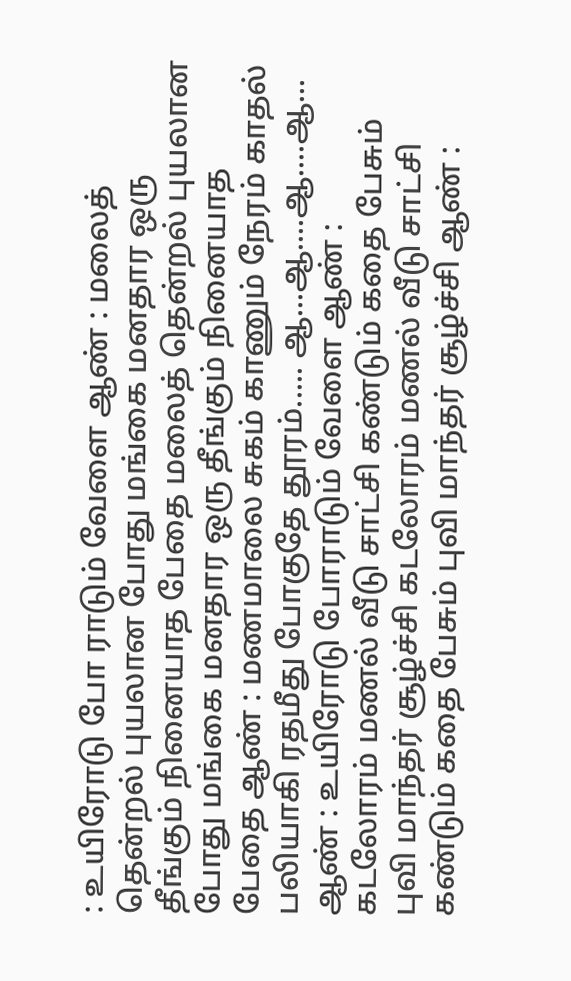: உயிரோடு போ ராடும் வேளை ஆண் : மலைத் தென்றல் புயலான போது மங்கை மனதார ஒரு தீங்கும் நினையாத பேதை மலைத் தென்றல் புயலான போது மங்கை மனதார ஒரு தீங்கும் நினையாத பேதை ஆண் : மணமாலை சுகம் காணும் நேரம் காதல் பலியாகி ரதமீது போகுதே தூரம்..... ஆ...ஆ....ஆ....ஆ... ஆண் : உயிரோடு போராடும் வேளை ஆண் : கடலோரம் மணல் வீடு சாட்சி கண்டும் கதை பேசும் புவி மாந்தர் சூழ்ச்சி கடலோரம் மணல் வீடு சாட்சி கண்டும் கதை பேசும் புவி மாந்தர் சூழ்ச்சி ஆண் :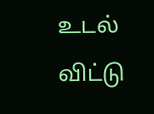உடல் விட்டு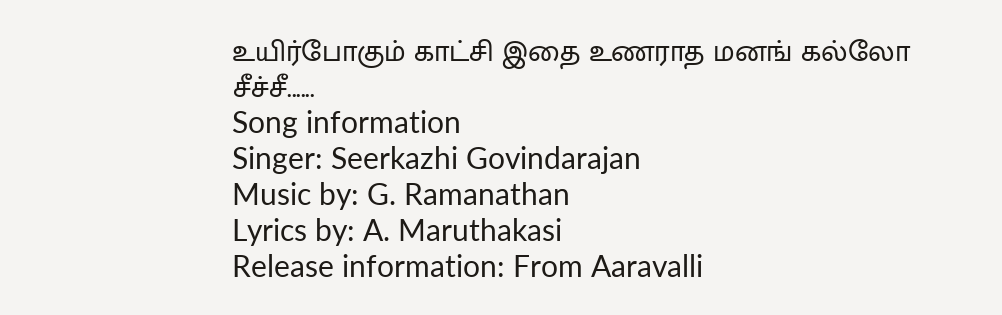உயிர்போகும் காட்சி இதை உணராத மனங் கல்லோ சீச்சீ......
Song information
Singer: Seerkazhi Govindarajan
Music by: G. Ramanathan
Lyrics by: A. Maruthakasi
Release information: From Aaravalli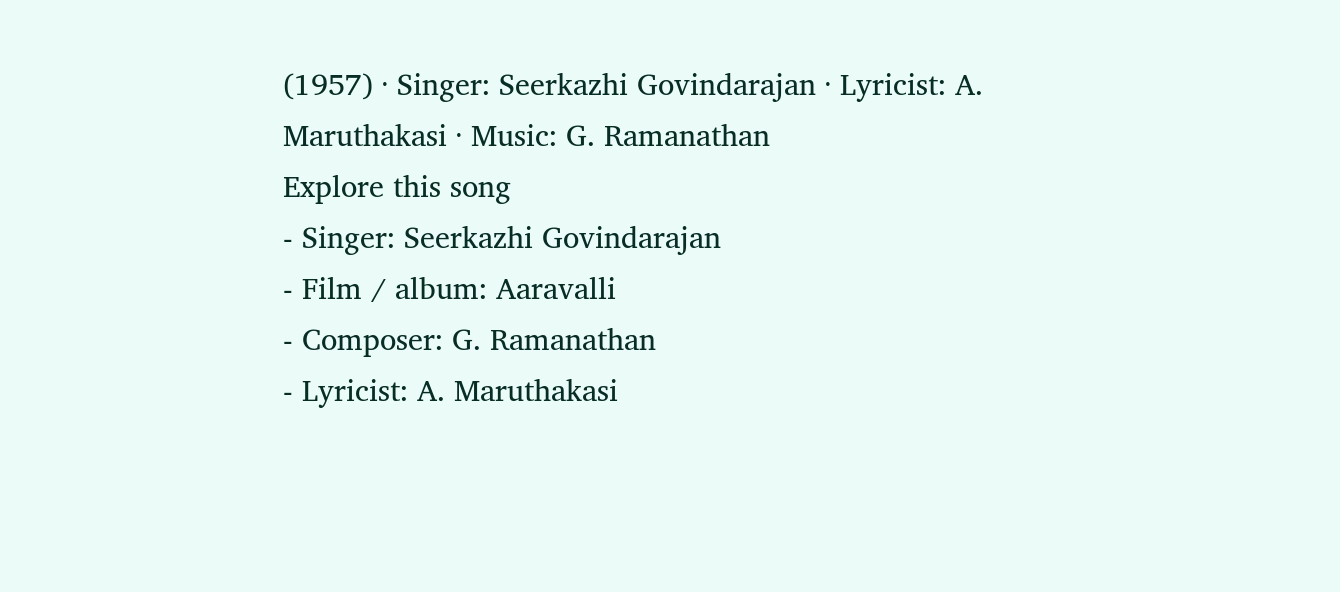(1957) · Singer: Seerkazhi Govindarajan · Lyricist: A. Maruthakasi · Music: G. Ramanathan
Explore this song
- Singer: Seerkazhi Govindarajan
- Film / album: Aaravalli
- Composer: G. Ramanathan
- Lyricist: A. Maruthakasi